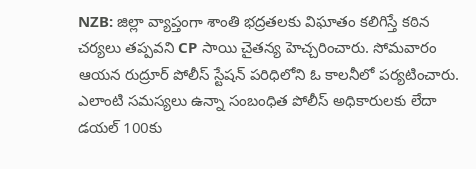NZB: జిల్లా వ్యాప్తంగా శాంతి భద్రతలకు విఘాతం కలిగిస్తే కఠిన చర్యలు తప్పవని CP సాయి చైతన్య హెచ్చరించారు. సోమవారం ఆయన రుద్రూర్ పోలీస్ స్టేషన్ పరిధిలోని ఓ కాలనీలో పర్యటించారు. ఎలాంటి సమస్యలు ఉన్నా సంబంధిత పోలీస్ అధికారులకు లేదా డయల్ 100కు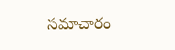సమాచారం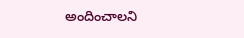అందించాలని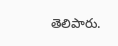తెలిపారు.